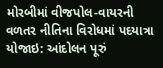મોરબીમાં વીજપોલ-વાયરની વળતર નીતિના વિરોધમાં પદયાત્રા યોજાઇ: આંદોલન પૂરું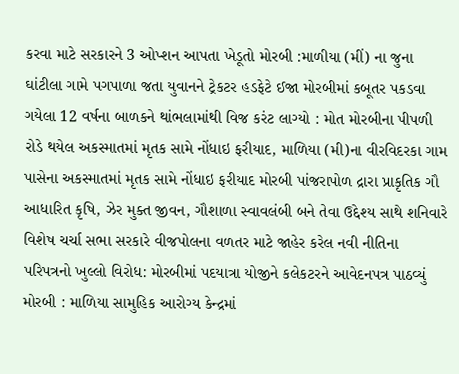કરવા માટે સરકારને 3 ઓપ્શન આપતા ખેડૂતો મોરબી :માળીયા (મીં) ના જુના ઘાંટીલા ગામે પગપાળા જતા યુવાનને ટ્રેકટર હડફેટે ઈજા મોરબીમાં કબૂતર પકડવા ગયેલા 12 વર્ષના બાળકને થાંભલામાંથી વિજ કરંટ લાગ્યો : મોત મોરબીના પીપળી રોડે થયેલ અકસ્માતમાં મૃતક સામે નોંધાઇ ફરીયાદ, માળિયા (મી)ના વીરવિદરકા ગામ પાસેના અકસ્માતમાં મૃતક સામે નોંધાઇ ફરીયાદ મોરબી પાંજરાપોળ દ્રારા પ્રાકૃતિક ગૌ આધારિત કૃષિ, ઝેર મુક્ત જીવન, ગૌશાળા સ્વાવલંબી બને તેવા ઉદ્દેશ્ય સાથે શનિવારે વિશેષ ચર્ચા સભા સરકારે વીજપોલના વળતર માટે જાહેર કરેલ નવી નીતિના પરિપત્રનો ખુલ્લો વિરોધ: મોરબીમાં પદયાત્રા યોજીને કલેકટરને આવેદનપત્ર પાઠવ્યું મોરબી : માળિયા સામુહિક આરોગ્ય કેન્દ્રમાં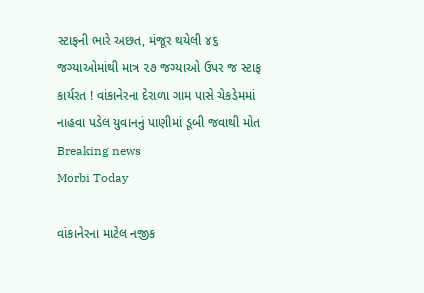સ્ટાફની ભારે અછત, મંજૂર થયેલી ૪૬ જગ્યાઓમાંથી માત્ર ૨૭ જગ્યાઓ ઉપર જ સ્ટાફ કાર્યરત ! વાંકાનેરના દેરાળા ગામ પાસે ચેકડેમમાં નાહવા પડેલ યુવાનનું પાણીમાં ડૂબી જવાથી મોત
Breaking news
Morbi Today

વાંકાનેરના માટેલ નજીક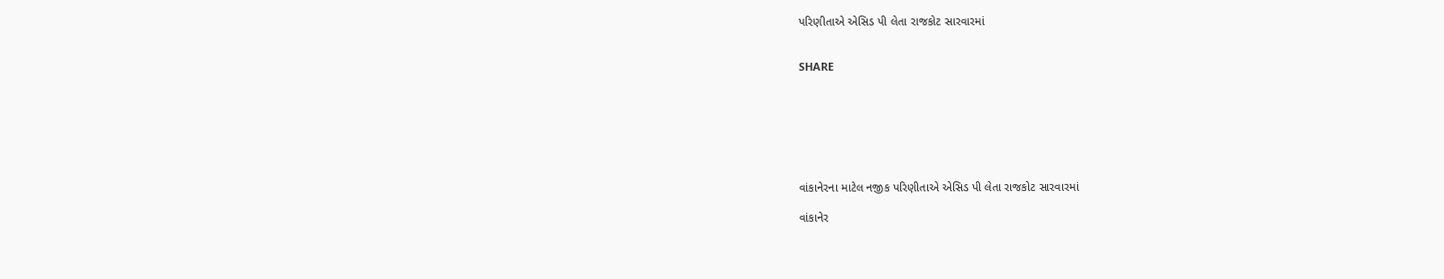પરિણીતાએ એસિડ પી લેતા રાજકોટ સારવારમાં


SHARE







વાંકાનેરના માટેલ નજીક પરિણીતાએ એસિડ પી લેતા રાજકોટ સારવારમાં

વાંકાનેર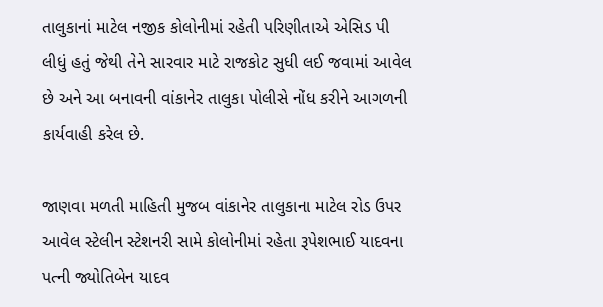તાલુકાનાં માટેલ નજીક કોલોનીમાં રહેતી પરિણીતાએ એસિડ પી લીધું હતું જેથી તેને સારવાર માટે રાજકોટ સુધી લઈ જવામાં આવેલ છે અને આ બનાવની વાંકાનેર તાલુકા પોલીસે નોંધ કરીને આગળની કાર્યવાહી કરેલ છે.

જાણવા મળતી માહિતી મુજબ વાંકાનેર તાલુકાના માટેલ રોડ ઉપર આવેલ સ્ટેલીન સ્ટેશનરી સામે કોલોનીમાં રહેતા રૂપેશભાઈ યાદવના પત્ની જ્યોતિબેન યાદવ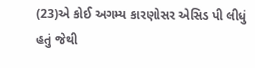(23)એ કોઈ અગમ્ય કારણોસર એસિડ પી લીધું હતું જેથી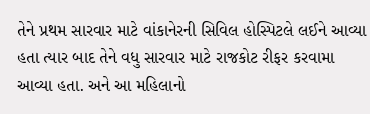તેને પ્રથમ સારવાર માટે વાંકાનેરની સિવિલ હોસ્પિટલે લઈને આવ્યા હતા ત્યાર બાદ તેને વધુ સારવાર માટે રાજકોટ રીફર કરવામા આવ્યા હતા. અને આ મહિલાનો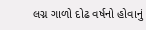લગ્ન ગાળો દોઢ વર્ષનો હોવાનું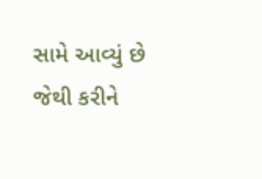સામે આવ્યું છે જેથી કરીને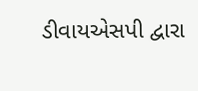ડીવાયએસપી દ્વારા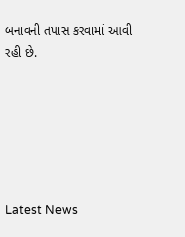બનાવની તપાસ કરવામાં આવી રહી છે.






Latest News